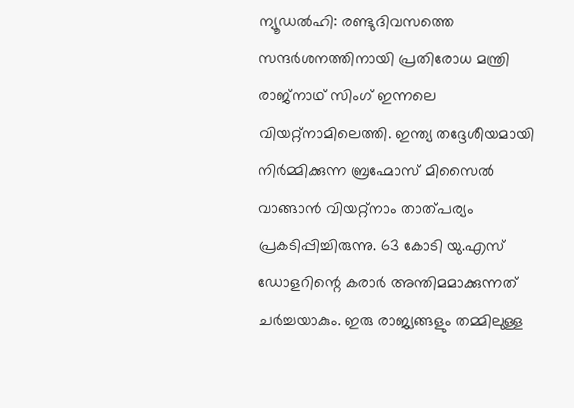ന്യൂഡൽഹി: രണ്ടുദിവസത്തെ സന്ദർശനത്തിനായി പ്രതിരോധ മന്ത്രി രാജ്നാഥ് സിംഗ് ഇന്നലെ വിയറ്റ്നാമിലെത്തി. ഇന്ത്യ തദ്ദേശീയമായി നിർമ്മിക്കുന്ന ബ്രഹ്മോസ് മിസൈൽ വാങ്ങാൻ വിയറ്റ്നാം താത്പര്യം പ്രകടിപ്പിച്ചിരുന്നു. 63 കോടി യു.എസ് ഡോളറിന്റെ കരാർ അന്തിമമാക്കുന്നത് ചർച്ചയാകും. ഇരു രാജ്യങ്ങളും തമ്മിലുള്ള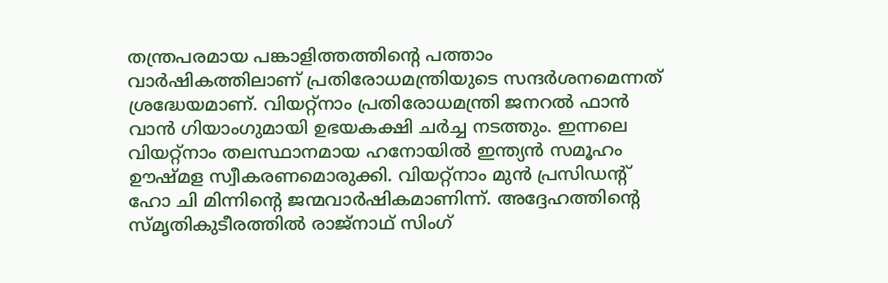തന്ത്രപരമായ പങ്കാളിത്തത്തിന്റെ പത്താം വാർഷികത്തിലാണ് പ്രതിരോധമന്ത്രിയുടെ സന്ദർശനമെന്നത് ശ്രദ്ധേയമാണ്. വിയറ്റ്നാം പ്രതിരോധമന്ത്രി ജനറൽ ഫാൻ വാൻ ഗിയാംഗുമായി ഉഭയകക്ഷി ചർച്ച നടത്തും. ഇന്നലെ വിയറ്റ്നാം തലസ്ഥാനമായ ഹനോയിൽ ഇന്ത്യൻ സമൂഹം ഊഷ്മള സ്വീകരണമൊരുക്കി. വിയറ്റ്നാം മുൻ പ്രസിഡന്റ് ഹോ ചി മിന്നിന്റെ ജന്മവാർഷികമാണിന്ന്. അദ്ദേഹത്തിന്റെ സ്മൃതികുടീരത്തിൽ രാജ്നാഥ് സിംഗ്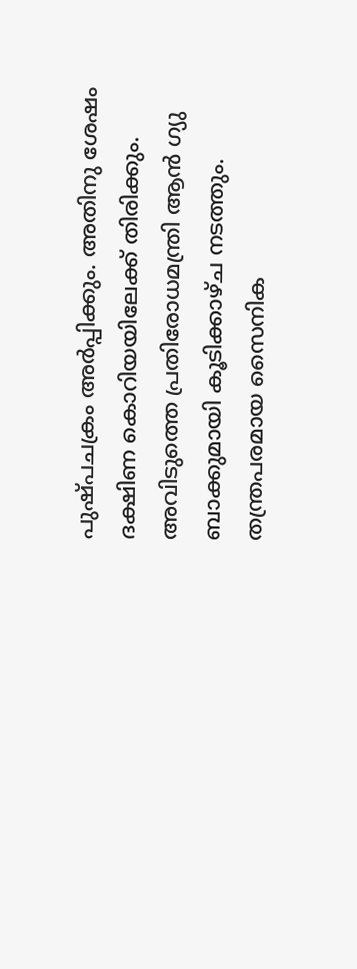പുഷ്പചക്രം അർപ്പിക്കും. അതിനു ശേഷം ദക്ഷിണ കൊറിയയിലേക്ക് തിരിക്കും. അവിടുത്തെ പ്രതിരോധമന്ത്രി ആൻ ഗ്യു ബാക്കുമായി കൂടിക്കാഴ്ച നടത്തും. തന്ത്രപരമായ സൈനിക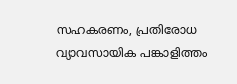സഹകരണം, പ്രതിരോധ വ്യാവസായിക പങ്കാളിത്തം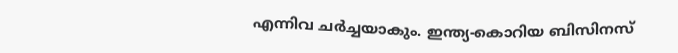എന്നിവ ചർച്ചയാകും. ഇന്ത്യ-കൊറിയ ബിസിനസ്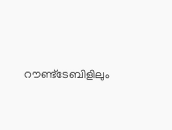റൗണ്ട്ടേബിളിലും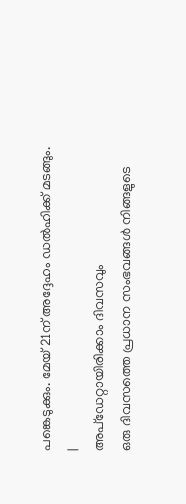പങ്കെടുക്കും. മേയ് 21ന് അദ്ദേഹം ഡൽഹിക്ക് മടങ്ങും.
|
അപ്ഡേറ്റായിരിക്കാം ദിവസവും
ഒരു ദിവസത്തെ പ്രധാന സംഭവങ്ങൾ നിങ്ങളുടെ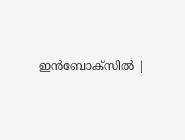ഇൻബോക്സിൽ |